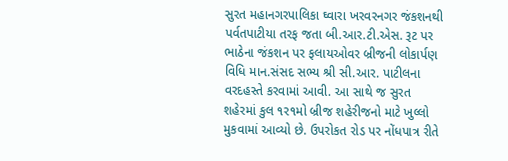સુરત મહાનગરપાલિકા ઘ્વારા ખરવરનગર જંકશનથી પર્વતપાટીયા તરફ જતા બી.આર.ટી.એસ. રૂટ પર ભાઠેના જંકશન પર ફલાયઓવર બ્રીજની લોકાર્પણ વિધિ માન.સંસદ સભ્ય શ્રી સી.આર. પાટીલના વરદહસ્તે કરવામાં આવી. આ સાથે જ સુરત શહેરમાં કુલ ૧ર૧મો બ્રીજ શહેરીજનો માટે ખુલ્લો મુકવામાં આવ્યો છે. ઉપરોકત રોડ પર નોંધપાત્ર રીતે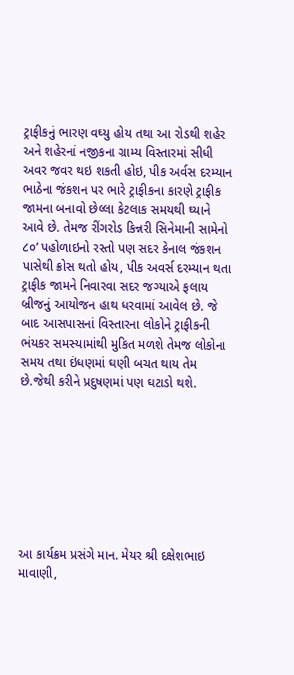ટ્રાફીકનું ભારણ વઘ્યુ હોય તથા આ રોડથી શહેર અને શહેરનાં નજીકના ગ્રામ્ય વિસ્તારમાં સીધી અવર જવર થઇ શકતી હોઇ, પીક અર્વસ દરમ્યાન ભાઠેના જંકશન પર ભારે ટ્રાફીકના કારણે ટ્રાફીક જામના બનાવો છેલ્લા કેટલાક સમયથી ઘ્યાને આવે છે. તેમજ રીંગરોડ કિન્નરી સિનેમાની સામેનો ૮૦’ પહોળાઇનો રસ્તો પણ સદર કેનાલ જંકશન પાસેથી ક્રોસ થતો હોય, પીક અવર્સ દરમ્યાન થતા ટ્રાફીક જામને નિવારવા સદર જગ્યાએ ફલાય બ્રીજનું આયોજન હાથ ધરવામાં આવેલ છે. જે બાદ આસપાસનાં વિસ્તારના લોકોને ટ્રાફીકની ભંયકર સમસ્યામાંથી મુકિત મળશે તેમજ લોકોના સમય તથા ઇંધણમાં ઘણી બચત થાય તેમ છે.જેથી કરીને પ્રદુષણમાં પણ ઘટાડો થશે.








આ કાર્યક્રમ પ્રસંગે માન. મેયર શ્રી દક્ષેશભાઇ માવાણી,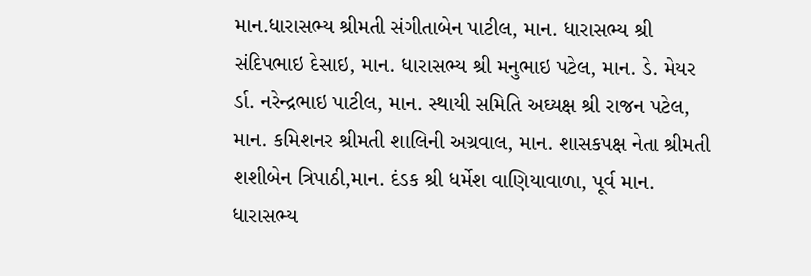માન.ધારાસભ્ય શ્રીમતી સંગીતાબેન પાટીલ, માન. ધારાસભ્ય શ્રી સંદિપભાઇ દેસાઇ, માન. ધારાસભ્ય શ્રી મનુભાઇ પટેલ, માન. ડે. મેયર ર્ડા. નરેન્દ્રભાઇ પાટીલ, માન. સ્થાયી સમિતિ અઘ્યક્ષ શ્રી રાજન પટેલ, માન. કમિશનર શ્રીમતી શાલિની અગ્રવાલ, માન. શાસકપક્ષ નેતા શ્રીમતી શશીબેન ત્રિપાઠી,માન. દંડક શ્રી ધર્મેશ વાણિયાવાળા, પૂર્વ માન. ધારાસભ્ય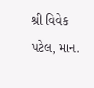શ્રી વિવેક પટેલ, માન.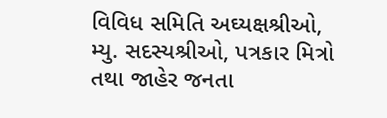વિવિધ સમિતિ અઘ્યક્ષશ્રીઓ, મ્યુ. સદસ્યશ્રીઓ, પત્રકાર મિત્રો તથા જાહેર જનતા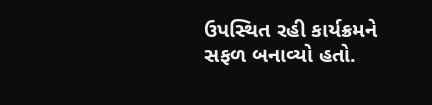ઉપસ્થિત રહી કાર્યક્રમને સફળ બનાવ્યો હતો.